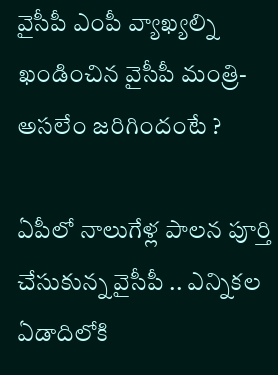వైసీపీ ఎంపీ వ్యాఖ్యల్ని ఖండించిన వైసీపీ మంత్రి-అసలేం జరిగిందంటే ?

ఏపీలో నాలుగేళ్ల పాలన పూర్తి చేసుకున్న వైసీపీ .. ఎన్నికల ఏడాదిలోకి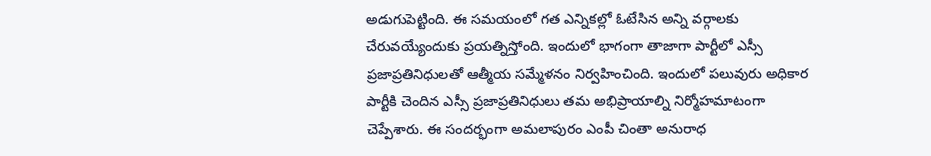అడుగుపెట్టింది. ఈ సమయంలో గత ఎన్నికల్లో ఓటేసిన అన్ని వర్గాలకు చేరువయ్యేందుకు ప్రయత్నిస్తోంది. ఇందులో భాగంగా తాజాగా పార్టీలో ఎస్సీ ప్రజాప్రతినిధులతో ఆత్మీయ సమ్మేళనం నిర్వహించింది. ఇందులో పలువురు అధికార పార్టీకి చెందిన ఎస్సీ ప్రజాప్రతినిధులు తమ అభిప్రాయాల్ని నిర్మోహమాటంగా చెప్పేశారు. ఈ సందర్భంగా అమలాపురం ఎంపీ చింతా అనురాధ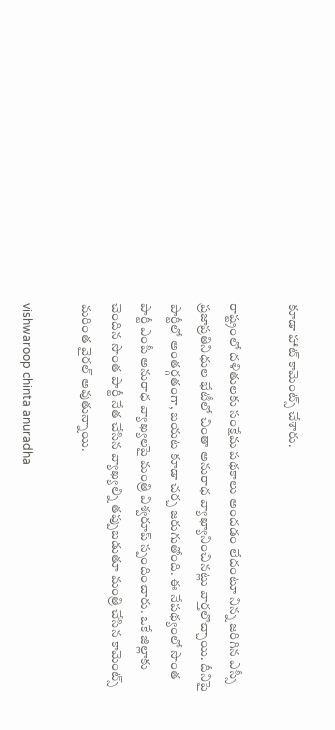కూడా హాట్ కామెంట్స్ చేశారు.

రాష్ట్రంలో దళితులకు సంక్షేమ పథకాలు అందడం లేదంటూ నిన్న జరిగిన ఎస్సీ ప్రజాప్రతినిధుల భేటీలో చింతా అనురాధ వ్యాఖ్యానించినట్లు వార్తలొచ్చాయి. దీనిపై పార్టీలో అంతర్గతంగా, బయట కూడా చర్చ జరుగుతోంది. ఈ నేపథ్యంలో సొంత పార్టీ ఎంపీ అనురాధ వ్యాఖ్యలపై మంత్రి విశ్వరూప్ స్పందించారు. ఒకే జిల్లాకు చెందిన సొంత పార్టీ నేత చేసిన వ్యాఖ్యల్ని తప్పుబడుతూ మంత్రి చేసిన కామెంట్స్ మరింత వైరల్ అవుతున్నాయి.

vishwaroop chinta anuradha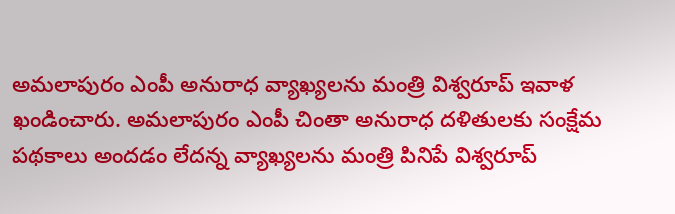అమలాపురం ఎంపీ అనురాధ వ్యాఖ్యలను మంత్రి విశ్వరూప్ ఇవాళ ఖండించారు. అమలాపురం ఎంపీ చింతా అనురాధ దళితులకు సంక్షేమ పథకాలు అందడం లేదన్న వ్యాఖ్యలను మంత్రి పినిపే విశ్వరూప్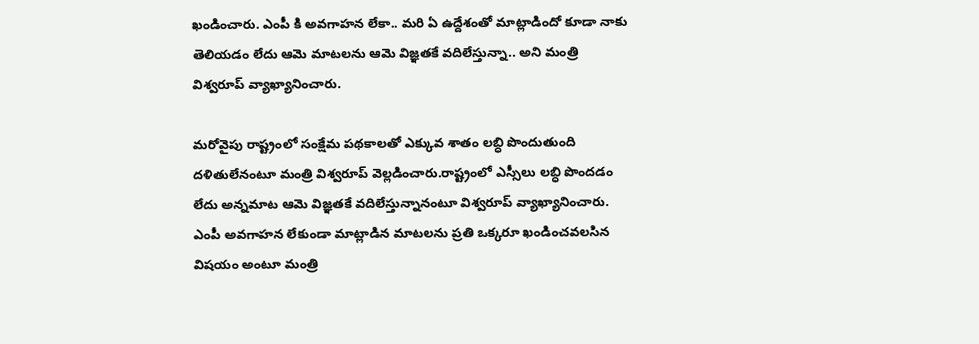ఖండించారు. ఎంపీ కి అవగాహన లేకా.. మరి ఏ ఉద్దేశంతో మాట్లాడిందో కూడా నాకు తెలియడం లేదు ఆమె మాటలను ఆమె విజ్ఞతకే వదిలేస్తున్నా.. అని మంత్రి విశ్వరూప్ వ్యాఖ్యానించారు.

మరోవైపు రాష్ట్రంలో సంక్షేమ పథకాలతో ఎక్కువ శాతం లబ్ధి పొందుతుంది దళితులేనంటూ మంత్రి విశ్వరూప్ వెల్లడించారు.రాష్ట్రంలో ఎస్సీలు లబ్ధి పొందడం లేదు అన్నమాట ఆమె విజ్ఞతకే వదిలేస్తున్నానంటూ విశ్వరూప్ వ్యాఖ్యానించారు. ఎంపీ అవగాహన లేకుండా మాట్లాడిన మాటలను ప్రతి ఒక్కరూ ఖండించవలసిన విషయం అంటూ మంత్రి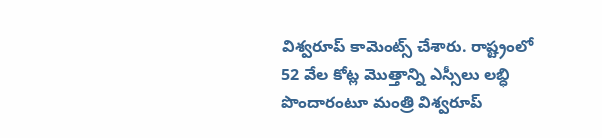విశ్వరూప్ కామెంట్స్ చేశారు. రాష్ట్రంలో 52 వేల కోట్ల మొత్తాన్ని ఎస్సీలు లబ్ధి పొందారంటూ మంత్రి విశ్వరూప్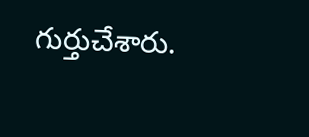గుర్తుచేశారు.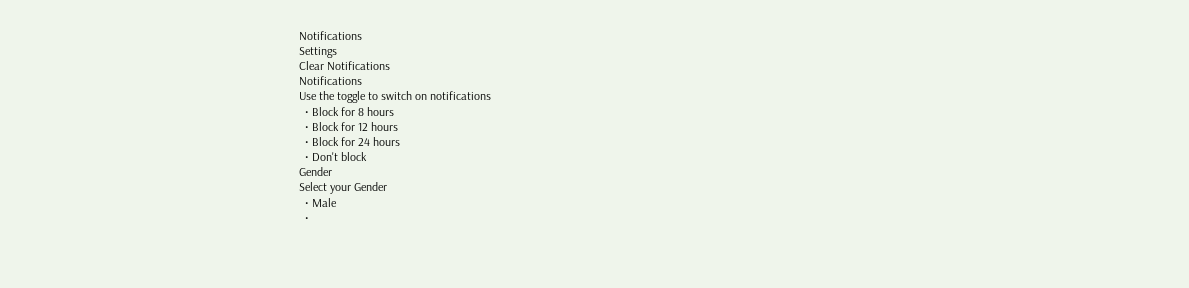Notifications
Settings
Clear Notifications
Notifications
Use the toggle to switch on notifications
  • Block for 8 hours
  • Block for 12 hours
  • Block for 24 hours
  • Don't block
Gender
Select your Gender
  • Male
  •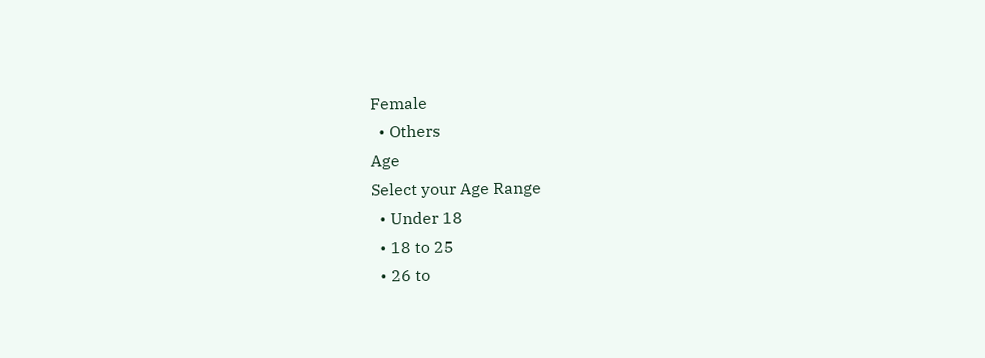Female
  • Others
Age
Select your Age Range
  • Under 18
  • 18 to 25
  • 26 to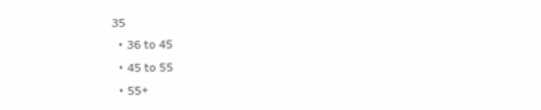35
  • 36 to 45
  • 45 to 55
  • 55+